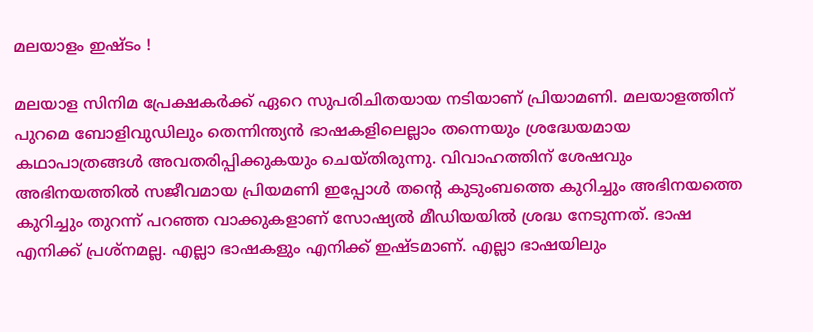മലയാളം ഇഷ്ടം !

മലയാള സിനിമ പ്രേക്ഷകർക്ക് ഏറെ സുപരിചിതയായ നടിയാണ് പ്രിയാമണി. മലയാളത്തിന് പുറമെ ബോളിവുഡിലും തെന്നിന്ത്യൻ ഭാഷകളിലെല്ലാം തന്നെയും ശ്രദ്ധേയമായ കഥാപാത്രങ്ങള്‍ അവതരിപ്പിക്കുകയും ചെയ്തിരുന്നു. വിവാഹത്തിന് ശേഷവും അഭിനയത്തില്‍ സജീവമായ പ്രിയമണി ഇപ്പോള്‍ തന്‍റെ കുടുംബത്തെ കുറിച്ചും അഭിനയത്തെ കുറിച്ചും തുറന്ന് പറഞ്ഞ വാക്കുകളാണ് സോഷ്യല്‍ മീഡിയയില്‍ ശ്രദ്ധ നേടുന്നത്. ഭാഷ എനിക്ക് പ്രശ്‌നമല്ല. എല്ലാ ഭാഷകളും എനിക്ക് ഇഷ്ടമാണ്. എല്ലാ ഭാഷയിലും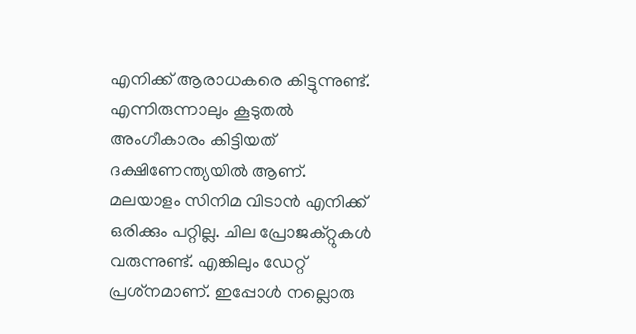എനിക്ക് ആരാധകരെ കിട്ടുന്നുണ്ട്. എന്നിരുന്നാലും കൂടുതല്‍ അംഗീകാരം കിട്ടിയത് ദക്ഷിണേന്ത്യയില്‍ ആണ്. മലയാളം സിനിമ വിടാന്‍ എനിക്ക് ഒരിക്കും പറ്റില്ല. ചില പ്രോജക്റ്റുകള്‍ വരുന്നുണ്ട്. എങ്കിലും ഡേറ്റ് പ്രശ്‌നമാണ്. ഇപ്പോള്‍ നല്ലൊരു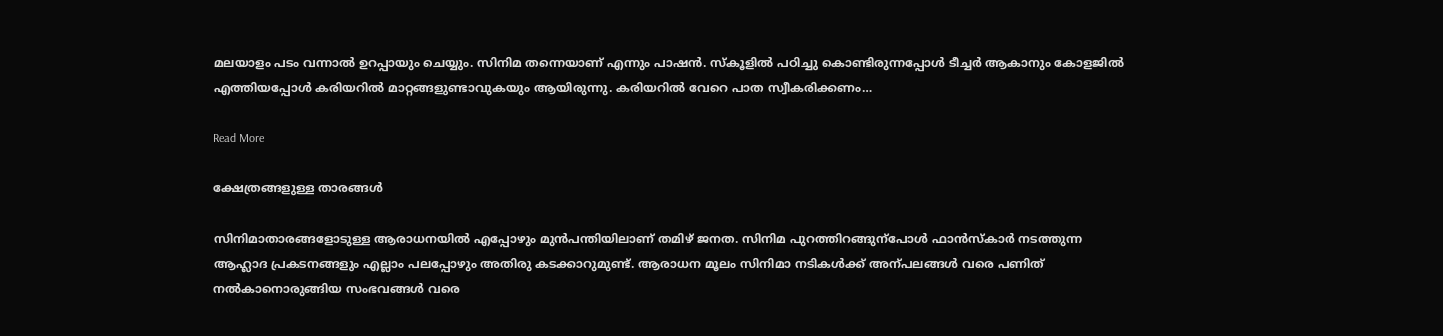മലയാളം പടം വന്നാല്‍ ഉറപ്പായും ചെയ്യും. സിനിമ തന്നെയാണ് എന്നും പാഷന്‍. സ്‌കൂളില്‍ പഠിച്ചു കൊണ്ടിരുന്നപ്പോള്‍ ടീച്ചര്‍ ആകാനും കോളജില്‍ എത്തിയപ്പോള്‍ കരിയറില്‍ മാറ്റങ്ങളുണ്ടാവുകയും ആയിരുന്നു. കരിയറില്‍ വേറെ പാത സ്വീകരിക്കണം…

Read More

ക്ഷേത്രങ്ങളുള്ള താരങ്ങൾ

സിനിമാതാരങ്ങളോടുള്ള ആരാധനയില്‍ എപ്പോഴും മുന്‍പന്തിയിലാണ് തമിഴ് ജനത. സിനിമ പുറത്തിറങ്ങുന്പോള്‍ ഫാൻസ്കാർ നടത്തുന്ന ആഹ്ലാദ പ്രകടനങ്ങളും എല്ലാം പലപ്പോഴും അതിരു കടക്കാറുമുണ്ട്. ആരാധന മൂലം സിനിമാ നടികള്‍ക്ക് അന്പലങ്ങള്‍ വരെ പണിത് നല്‍കാനൊരുങ്ങിയ സംഭവങ്ങള്‍ വരെ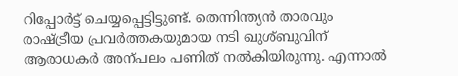റിപ്പോര്‍ട്ട് ചെയ്യപ്പെട്ടിട്ടുണ്ട്. തെന്നിന്ത്യന്‍ താരവും രാഷ്ട്രീയ പ്രവര്‍ത്തകയുമായ നടി ഖുശ്ബുവിന് ആരാധകര്‍ അന്പലം പണിത് നല്‍കിയിരുന്നു. എന്നാല്‍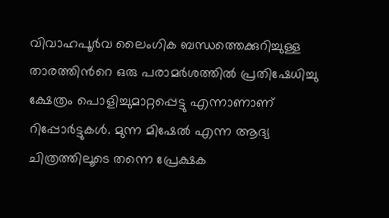വിവാഹപൂര്‍വ ലൈംഗിക ബന്ധത്തെക്കുറിച്ചുള്ള താരത്തിന്‍റെ ഒരു പരാമര്‍ശത്തില്‍ പ്രതിഷേധിച്ചു ക്ഷേത്രം പൊളിച്ചുമാറ്റപ്പെട്ടു എന്നാണാണ് റിപ്പോര്‍ട്ടുകള്‍. മുന്ന മിഷേല്‍ എന്ന ആദ്യ ചിത്രത്തിലൂടെ തന്നെ പ്രേക്ഷക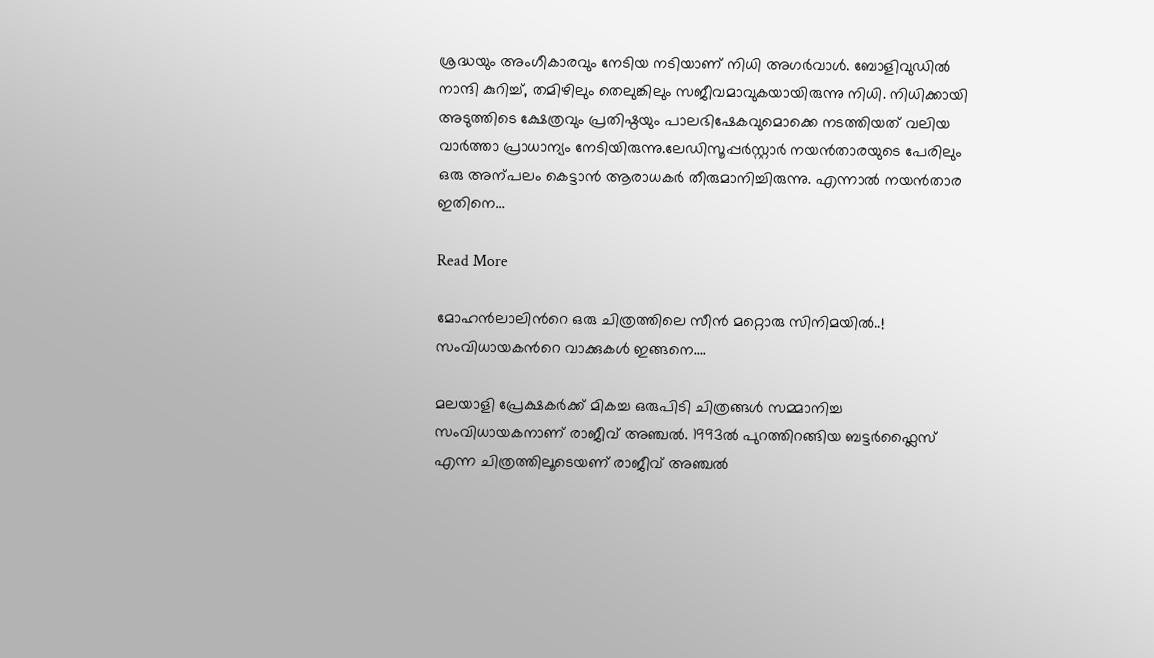ശ്രദ്ധയും അംഗീകാരവും നേടിയ നടിയാണ് നിധി അഗര്‍വാൾ. ബോളിവുഡില്‍ നാന്ദി കുറിച്ച്‌, തമിഴിലും തെലുങ്കിലും സജീവമാവുകയായിരുന്നു നിധി. നിധിക്കായി അടുത്തിടെ ക്ഷേത്രവും പ്രതിഷ്ഠയും പാലഭിഷേകവുമൊക്കെ നടത്തിയത് വലിയ വാര്‍ത്താ പ്രാധാന്യം നേടിയിരുന്നു.ലേഡിസൂപ്പര്‍സ്റ്റാര്‍ നയന്‍താരയുടെ പേരിലും ഒരു അന്പലം കെട്ടാന്‍ ആരാധകര്‍ തീരുമാനിച്ചിരുന്നു. എന്നാല്‍ നയന്‍താര ഇതിനെ…

Read More

മോഹന്‍ലാലിന്‍റെ ഒരു ചിത്രത്തിലെ സീന്‍ മറ്റൊരു സിനിമയിൽ..! സംവിധായകന്‍റെ വാക്കുകള്‍ ഇങ്ങനെ….

മലയാളി പ്രേക്ഷകര്‍ക്ക് മികച്ച ഒരുപിടി ചിത്രങ്ങള്‍ സമ്മാനിച്ച സംവിധായകനാണ് രാജീവ് അഞ്ചല്‍. 1993ല്‍ പുറത്തിറങ്ങിയ ബട്ടര്‍ഫ്ലൈസ് എന്ന ചിത്രത്തിലൂടെയണ് രാജീവ് അഞ്ചല്‍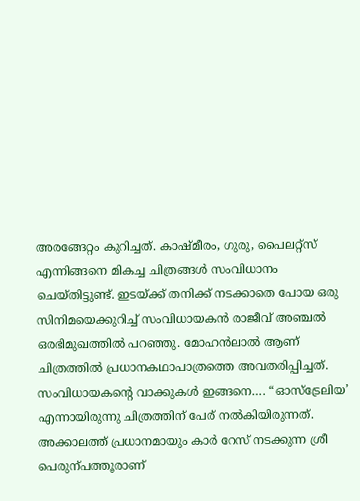അരങ്ങേറ്റം കുറിച്ചത്. കാഷ്മീരം, ഗുരു, പൈലറ്റ്സ് എന്നിങ്ങനെ മികച്ച ചിത്രങ്ങള്‍ സംവിധാനം ചെയ്തിട്ടുണ്ട്. ഇടയ്ക്ക് തനിക്ക് നടക്കാതെ പോയ ഒരു സിനിമയെക്കുറിച്ച്‌ സംവിധായകന്‍ രാജീവ് അഞ്ചൽ ഒരഭിമുഖത്തിൽ പറഞ്ഞു. മോഹന്‍ലാല്‍ ആണ് ചിത്രത്തില്‍ പ്രധാനകഥാപാത്രത്തെ അവതരിപ്പിച്ചത്. സംവിധായകന്‍റെ വാക്കുകള്‍ ഇങ്ങനെ…. “ഓസ്‌ട്രേലിയ’ എന്നായിരുന്നു ചിത്രത്തിന് പേര് നല്‍കിയിരുന്നത്. അക്കാലത്ത് പ്രധാനമായും കാര്‍ റേസ് നടക്കുന്ന ശ്രീ പെരുന്പത്തൂരാണ്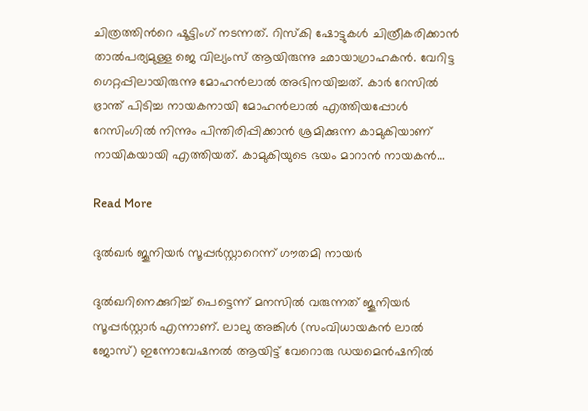ചിത്രത്തിന്‍റെ ഷൂട്ടിംഗ് നടന്നത്. റിസ്‌കി ഷോട്ടുകള്‍ ചിത്രീകരിക്കാന്‍ താല്‍പര്യമുള്ള ജെ വില്യംസ് ആയിരുന്നു ഛായാഗ്രാഹകന്‍. വേറിട്ട ഗെറ്റപ്പിലായിരുന്നു മോഹന്‍ലാല്‍ അഭിനയിച്ചത്. കാര്‍ റേസില്‍ ഭ്രാന്ത് പിടിച്ച നായകനായി മോഹന്‍ലാല്‍ എത്തിയപ്പോള്‍ റേസിംഗില്‍ നിന്നും പിന്തിരിപ്പിക്കാന്‍ ശ്രമിക്കുന്ന കാമുകിയാണ് നായികയായി എത്തിയത്. കാമുകിയുടെ ഭയം മാറാന്‍ നായകന്‍…

Read More

ദുല്‍ഖർ ജൂനിയര്‍ സൂപ്പര്‍സ്റ്റാറെന്ന് ഗൗതമി നായർ

ദുല്‍ഖറിനെക്കുറിച്ച് പെട്ടെന്ന് മനസില്‍ വരുന്നത് ജൂനിയര്‍ സൂപ്പര്‍സ്റ്റാര്‍ എന്നാണ്. ലാലു അങ്കിള്‍ (സംവിധായകന്‍ ലാല്‍ ജോസ്) ഇന്നോവേഷനല്‍ ആയിട്ട് വേറൊരു ഡയമെന്‍ഷനില്‍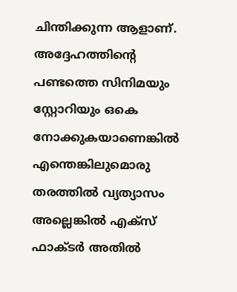ചിന്തിക്കുന്ന ആളാണ്. അദ്ദേഹത്തിന്‍റെ പണ്ടത്തെ സിനിമയും സ്റ്റോറിയും ഒകെ നോക്കുകയാണെങ്കില്‍ എന്തെങ്കിലുമൊരു തരത്തില്‍ വ്യത്യാസം അല്ലെങ്കില്‍ എക്സ് ഫാക്ടര്‍ അതില്‍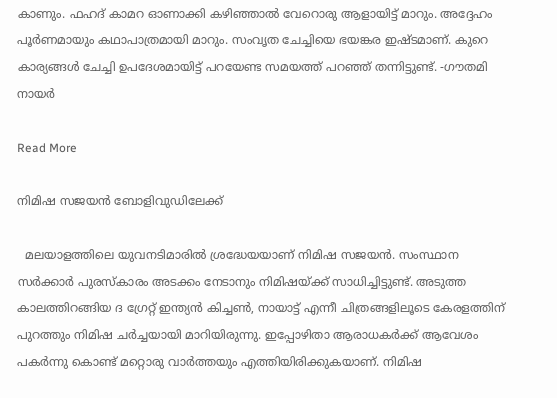കാണും. ഫഹദ് കാമറ ഓണാക്കി കഴിഞ്ഞാല്‍ വേറൊരു ആളായിട്ട് മാറും. അദ്ദേഹം പൂര്‍ണമായും കഥാപാത്രമായി മാറും. സംവൃത ചേച്ചിയെ ഭയങ്കര ഇഷ്ടമാണ്. കുറെ കാര്യങ്ങള്‍ ചേച്ചി ഉപദേശമായിട്ട് പറയേണ്ട സമയത്ത് പറഞ്ഞ് തന്നിട്ടുണ്ട്. -ഗൗതമി നായര്‍

Read More

നിമിഷ സജയന്‍ ബോളിവുഡിലേക്ക്

  മലയാളത്തിലെ യുവനടിമാരില്‍ ശ്രദ്ധേയയാണ് നിമിഷ സജയന്‍. സംസ്ഥാന സര്‍ക്കാര്‍ പുരസ്‌കാരം അടക്കം നേടാനും നിമിഷയ്ക്ക് സാധിച്ചിട്ടുണ്ട്. അടുത്ത കാലത്തിറങ്ങിയ ദ ഗ്രേറ്റ് ഇന്ത്യന്‍ കിച്ചണ്‍, നായാട്ട് എന്നീ ചിത്രങ്ങളിലൂടെ കേരളത്തിന് പുറത്തും നിമിഷ ചര്‍ച്ചയായി മാറിയിരുന്നു. ഇപ്പോഴിതാ ആരാധകര്‍ക്ക് ആവേശം പകര്‍ന്നു കൊണ്ട് മറ്റൊരു വാര്‍ത്തയും എത്തിയിരിക്കുകയാണ്. നിമിഷ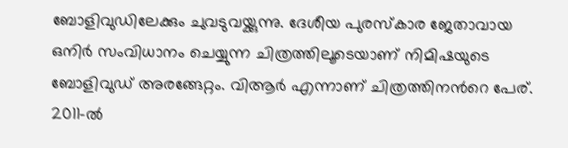ബോളിവുഡിലേക്കും ചുവടുവയ്ക്കുന്നു. ദേശീയ പുരസ്‌കാര ജേതാവായ ഒനിര്‍ സംവിധാനം ചെയ്യുന്ന ചിത്രത്തിലൂടെയാണ് നിമിഷയുടെ ബോളിവുഡ് അരങ്ങേറ്റം. വിആര്‍ എന്നാണ് ചിത്രത്തിനന്‍റെ പേര്. 2011-ല്‍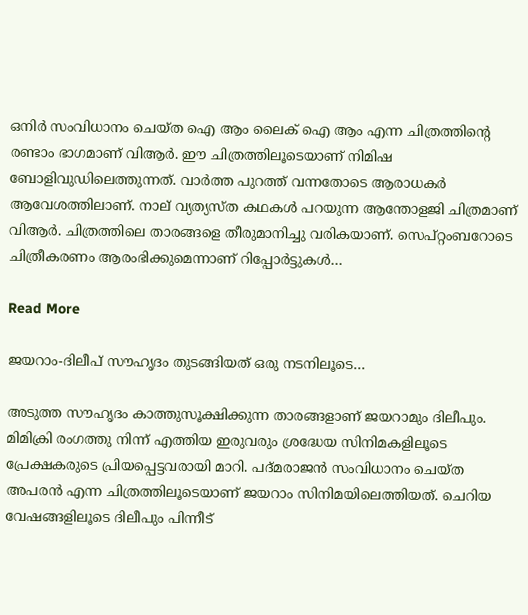ഒനിര്‍ സംവിധാനം ചെയ്ത ഐ ആം ലൈക് ഐ ആം എന്ന ചിത്രത്തിന്‍റെ രണ്ടാം ഭാഗമാണ് വിആര്‍. ഈ ചിത്രത്തിലൂടെയാണ് നിമിഷ ബോളിവുഡിലെത്തുന്നത്. വാര്‍ത്ത പുറത്ത് വന്നതോടെ ആരാധകര്‍ ആവേശത്തിലാണ്. നാല് വ്യത്യസ്ത കഥകള്‍ പറയുന്ന ആന്തോളജി ചിത്രമാണ് വിആര്‍. ചിത്രത്തിലെ താരങ്ങളെ തീരുമാനിച്ചു വരികയാണ്. സെപ്റ്റംബറോടെ ചിത്രീകരണം ആരംഭിക്കുമെന്നാണ് റിപ്പോര്‍ട്ടുകള്‍…

Read More

ജയറാം-ദിലീപ് സൗഹൃദം തുടങ്ങിയത് ഒരു നടനിലൂടെ…

അടുത്ത സൗഹൃദം കാത്തുസൂക്ഷിക്കുന്ന താരങ്ങളാണ് ജയറാമും ദിലീപും. മിമിക്രി രംഗത്തു നിന്ന് എത്തിയ ഇരുവരും ശ്രദ്ധേയ സിനിമകളിലൂടെ പ്രേക്ഷകരുടെ പ്രിയപ്പെട്ടവരായി മാറി. പദ്മരാജന്‍ സംവിധാനം ചെയ്ത അപരന്‍ എന്ന ചിത്രത്തിലൂടെയാണ് ജയറാം സിനിമയിലെത്തിയത്. ചെറിയ വേഷങ്ങളിലൂടെ ദിലീപും പിന്നീട്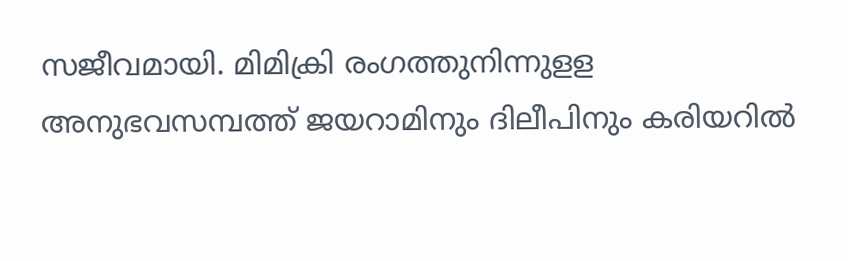സജീവമായി. മിമിക്രി രംഗത്തുനിന്നുളള അനുഭവസമ്പത്ത് ജയറാമിനും ദിലീപിനും കരിയറില്‍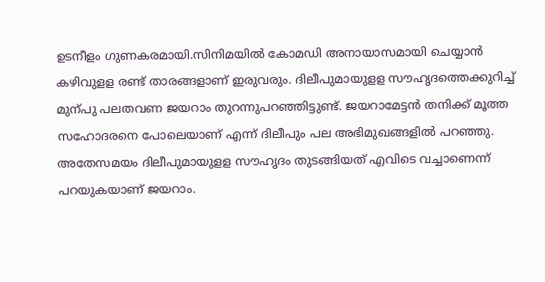ഉടനീളം ഗുണകരമായി.സിനിമയില്‍ കോമഡി അനായാസമായി ചെയ്യാന്‍ കഴിവുളള രണ്ട് താരങ്ങളാണ് ഇരുവരും. ദിലീപുമായുളള സൗഹൃദത്തെക്കുറിച്ച് മുന്പു പലതവണ ജയറാം തുറന്നുപറഞ്ഞിട്ടുണ്ട്. ജയറാമേട്ടന്‍ തനിക്ക് മൂത്ത സഹോദരനെ പോലെയാണ് എന്ന് ദിലീപും പല അഭിമുഖങ്ങളില്‍ പറഞ്ഞു. അതേസമയം ദിലീപുമായുളള സൗഹൃദം തുടങ്ങിയത് എവിടെ വച്ചാണെന്ന് പറയുകയാണ് ജയറാം.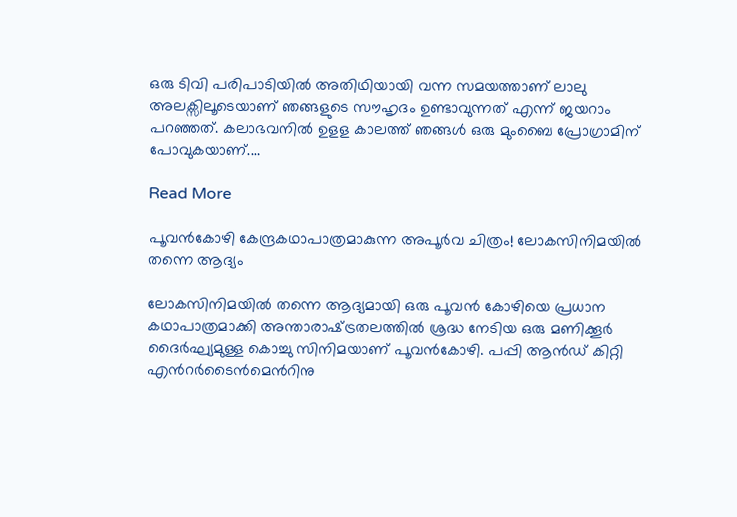ഒരു ടിവി പരിപാടിയിൽ അതിഥിയായി വന്ന സമയത്താണ് ലാലു അലക്സിലൂടെയാണ് ഞങ്ങളുടെ സൗഹൃദം ഉണ്ടാവുന്നത് എന്ന് ജയറാം പറഞ്ഞത്. കലാഭവനില്‍ ഉളള കാലത്ത് ഞങ്ങള്‍ ഒരു മുംബൈ പ്രോഗ്രാമിന് പോവുകയാണ്.…

Read More

പൂവന്‍കോഴി കേന്ദ്രകഥാപാത്രമാകുന്ന അപൂര്‍വ ചിത്രം! ലോകസിനിമയില്‍ തന്നെ ആദ്യം

ലോകസിനിമയില്‍ തന്നെ ആദ്യമായി ഒരു പൂവന്‍ കോഴിയെ പ്രധാന കഥാപാത്രമാക്കി അന്താരാഷ്‌ട്രതലത്തില്‍ ശ്രദ്ധ നേടിയ ഒരു മണിക്കൂര്‍ ദൈര്‍ഘ്യമുള്ള കൊച്ചു സിനിമയാണ് പൂവന്‍കോഴി. പപ്പി ആന്‍ഡ് കിറ്റി എന്‍റര്‍ടൈൻമെന്‍റിനു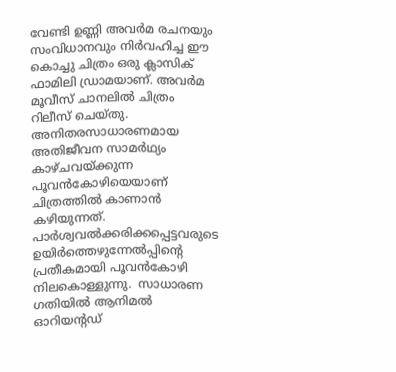വേണ്ടി ഉണ്ണി അവര്‍മ രചനയും സംവിധാനവും നിര്‍വഹിച്ച ഈ കൊച്ചു ചിത്രം ഒരു ക്ലാസിക് ഫാമിലി ഡ്രാമയാണ്. അവര്‍മ മൂവീസ് ചാനലില്‍ ചിത്രം റിലീസ് ചെയ്തു. അനിതരസാധാരണമായ അതിജീവന സാമര്‍ഥ്യം കാഴ്ചവയ്ക്കുന്ന പൂവന്‍കോഴിയെയാണ് ചിത്രത്തില്‍ കാണാന്‍ കഴിയുന്നത്. പാര്‍ശ്വവല്‍ക്കരിക്കപ്പെട്ടവരുടെ ഉയിര്‍ത്തെഴുന്നേല്‍പ്പിന്‍റെ പ്രതീകമായി പൂവന്‍കോഴി നിലകൊള്ളുന്നു.  സാധാരണ ഗതിയില്‍ ആനിമല്‍ ഓറിയന്‍റഡ്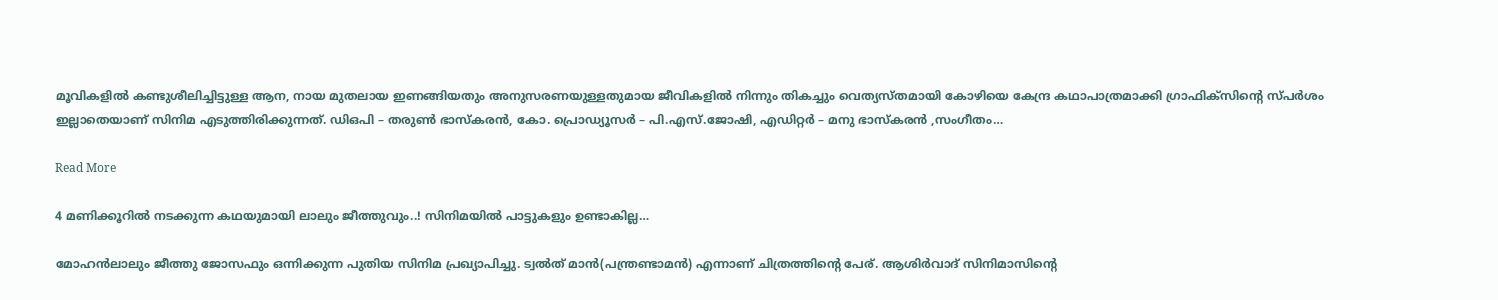മൂവികളില്‍ കണ്ടുശീലിച്ചിട്ടുള്ള ആന, നായ മുതലായ ഇണങ്ങിയതും അനുസരണയുള്ളതുമായ ജീവികളില്‍ നിന്നും തികച്ചും വെത്യസ്തമായി കോഴിയെ കേന്ദ്ര കഥാപാത്രമാക്കി ഗ്രാഫിക്‌സിന്‍റെ സ്പര്‍ശം ഇല്ലാതെയാണ് സിനിമ എടുത്തിരിക്കുന്നത്. ഡിഒപി – തരുണ്‍ ഭാസ്‌കരന്‍, കോ. പ്രൊഡ്യൂസര്‍ – പി.എസ്.ജോഷി, എഡിറ്റര്‍ – മനു ഭാസ്‌കരന്‍ ,സംഗീതം…

Read More

4 മണിക്കൂറിൽ നടക്കുന്ന കഥയുമായി ലാലും ജീത്തുവും..! സിനിമയിൽ പാട്ടുകളും ഉണ്ടാകില്ല…

മോഹൻലാലും ജീത്തു ജോസഫും ഒന്നിക്കുന്ന പുതിയ സിനിമ പ്രഖ്യാപിച്ചു. ട്വൽത് മാൻ(പന്ത്രണ്ടാമൻ) എന്നാണ് ചിത്രത്തിന്‍റെ പേര്. ആശിർവാദ് സിനിമാസിന്‍റെ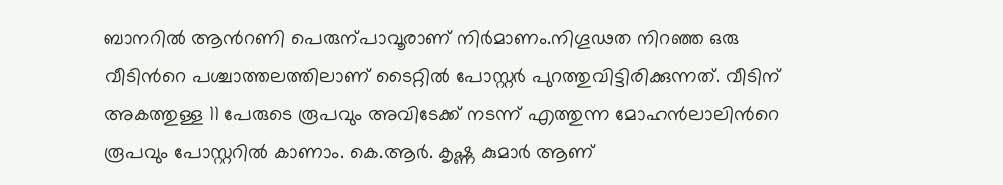ബാനറിൽ ആന്‍റണി പെരുന്പാവൂരാണ് നിർമാണം.നിഗൂഢത നിറഞ്ഞ ഒരു വീടിന്‍റെ പശ്ചാത്തലത്തിലാണ് ടൈറ്റിൽ പോസ്റ്റർ പുറത്തുവിട്ടിരിക്കുന്നത്. വീടിന് അകത്തുള്ള 11 പേരുടെ രൂപവും അവിടേക്ക് നടന്ന് എത്തുന്ന മോഹൻലാലിന്‍റെ രൂപവും പോസ്റ്ററിൽ കാണാം. കെ.ആർ. കൃഷ്ണ കുമാർ ആണ്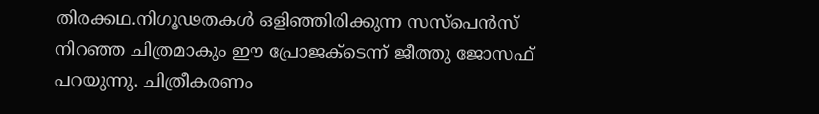തിരക്കഥ.നിഗൂഢതകൾ ഒളിഞ്ഞിരിക്കുന്ന സസ്പെൻസ് നിറഞ്ഞ ചിത്രമാകും ഈ പ്രോജക്ടെന്ന് ജീത്തു ജോസഫ് പറയുന്നു. ചിത്രീകരണം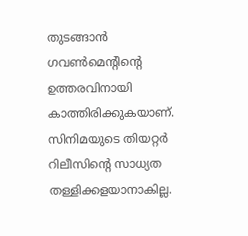തുടങ്ങാൻ ഗവണ്‍മെന്‍റിന്‍റെ ഉത്തരവിനായി കാത്തിരിക്കുകയാണ്. സിനിമയുടെ തിയറ്റർ റിലീസിന്‍റെ സാധ്യത തള്ളിക്കളയാനാകില്ല.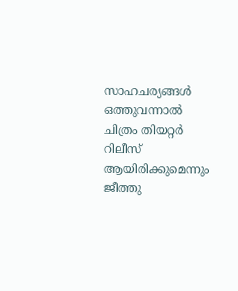സാഹചര്യങ്ങൾ ഒത്തുവന്നാൽ ചിത്രം തിയറ്റർ റിലീസ് ആയിരിക്കുമെന്നും ജീത്തു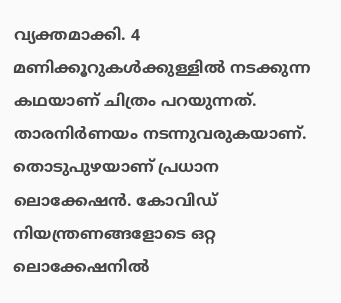വ്യക്തമാക്കി. 4 മണിക്കൂറുകൾക്കുള്ളിൽ നടക്കുന്ന കഥയാണ് ചിത്രം പറയുന്നത്. താരനിർണയം നടന്നുവരുകയാണ്. തൊടുപുഴയാണ് പ്രധാന ലൊക്കേഷൻ. കോവിഡ് നിയന്ത്രണങ്ങളോടെ ഒറ്റ ലൊക്കേഷനിൽ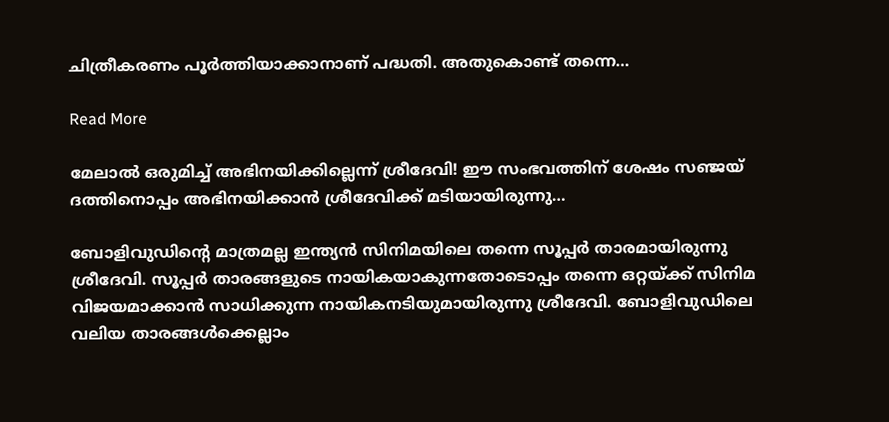ചിത്രീകരണം പൂർത്തിയാക്കാനാണ് പദ്ധതി. അതുകൊണ്ട് തന്നെ…

Read More

മേലാൽ ഒരുമിച്ച് അഭിനയിക്കില്ലെന്ന് ശ്രീദേവി! ഈ സംഭവത്തിന് ശേഷം സഞ്ജയ് ദത്തിനൊപ്പം അഭിനയിക്കാൻ ശ്രീദേവിക്ക് മടിയായിരുന്നു…

ബോളിവുഡിന്‍റെ മാത്രമല്ല ഇന്ത്യൻ സിനിമയിലെ തന്നെ സൂപ്പർ താരമായിരുന്നു ശ്രീദേവി. സൂപ്പർ താരങ്ങളുടെ നായികയാകുന്നതോടൊപ്പം തന്നെ ഒറ്റയ്ക്ക് സിനിമ വിജയമാക്കാൻ സാധിക്കുന്ന നായികനടിയുമായിരുന്നു ശ്രീദേവി. ബോളിവുഡിലെ വലിയ താരങ്ങൾക്കെല്ലാം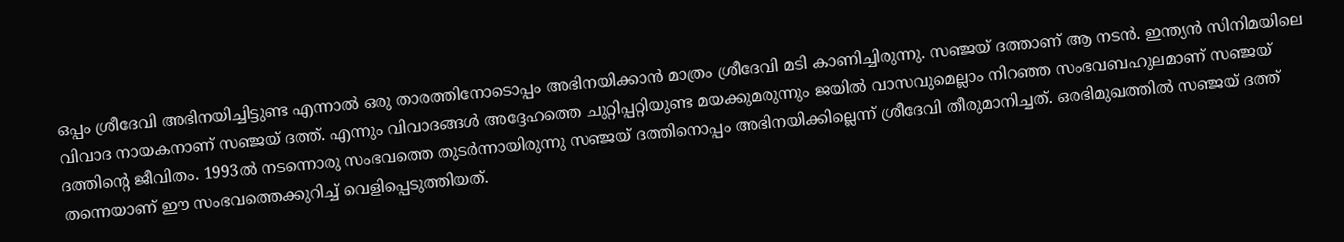ഒപ്പം ശ്രീദേവി അഭിനയിച്ചിട്ടുണ്ട എന്നാൽ ഒരു താരത്തിനോടൊപ്പം അഭിനയിക്കാൻ മാത്രം ശ്രീദേവി മടി കാണിച്ചിരുന്നു. സഞ്ജയ് ദത്താണ് ആ നടൻ. ഇന്ത്യൻ സിനിമയിലെ വിവാദ നായകനാണ് സഞ്ജയ് ദത്ത്. എന്നും വിവാദങ്ങൾ അദ്ദേഹത്തെ ചുറ്റിപ്പറ്റിയുണ്ട മയക്കുമരുന്നും ജയിൽ വാസവുമെല്ലാം നിറഞ്ഞ സംഭവബഹുലമാണ് സഞ്ജയ് ദത്തിന്‍റെ ജീവിതം. 1993ൽ നടന്നൊരു സംഭവത്തെ തുടർന്നായിരുന്നു സഞ്ജയ് ദത്തിനൊപ്പം അഭിനയിക്കില്ലെന്ന് ശ്രീദേവി തീരുമാനിച്ചത്. ഒരഭിമുഖത്തിൽ സഞ്ജയ് ദത്ത് തന്നെയാണ് ഈ സംഭവത്തെക്കുറിച്ച് വെളിപ്പെടുത്തിയത്.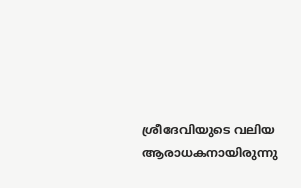ശ്രീദേവിയുടെ വലിയ ആരാധകനായിരുന്നു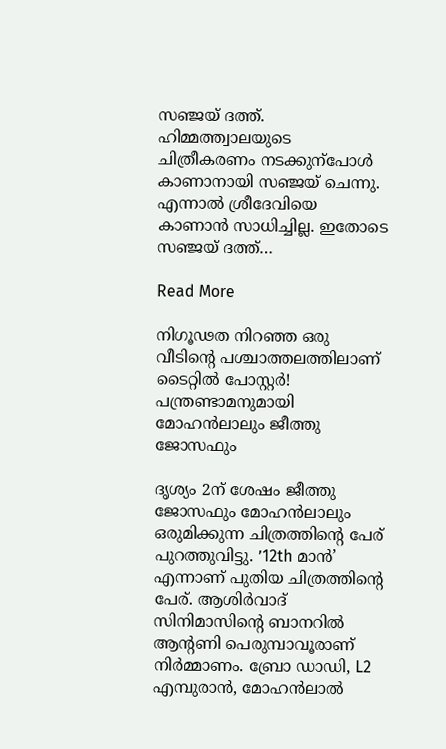സഞ്ജയ് ദത്ത്. ഹിമ്മത്ത്വാലയുടെ ചിത്രീകരണം നടക്കുന്പോൾ കാണാനായി സഞ്ജയ് ചെന്നു. എന്നാൽ ശ്രീദേവിയെ കാണാൻ സാധിച്ചില്ല. ഇതോടെ സഞ്ജയ് ദത്ത്…

Read More

നിഗൂഢത നിറഞ്ഞ ഒരു വീടിന്‍റെ പശ്ചാത്തലത്തിലാണ് ടൈറ്റില്‍ പോസ്റ്റര്‍! പന്ത്രണ്ടാമനുമായി മോഹൻലാലും ജീത്തു ജോസഫും

ദൃശ്യം 2ന് ശേഷം ജീത്തു ജോസഫും മോഹന്‍ലാലും ഒരുമിക്കുന്ന ചിത്രത്തിന്‍റെ പേര് പുറത്തുവിട്ടു. ’12th മാൻ’ എന്നാണ് പുതിയ ചിത്രത്തിന്‍റെ പേര്. ആശിർവാദ് സിനിമാസിന്‍റെ ബാനറിൽ ആന്‍റണി പെരുമ്പാവൂരാണ് നിർമ്മാണം. ബ്രോ ഡാഡി, L2 എമ്പുരാൻ, മോഹൻലാൽ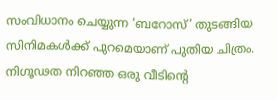സംവിധാനം ചെയ്യുന്ന ‘ബറോസ്‌’ തുടങ്ങിയ സിനിമകൾക്ക് പുറമെയാണ് പുതിയ ചിത്രം. നിഗൂഢത നിറഞ്ഞ ഒരു വീടിന്‍റെ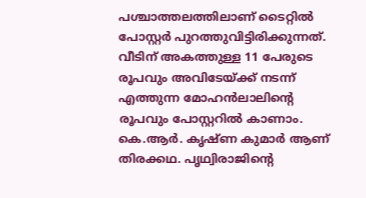പശ്ചാത്തലത്തിലാണ് ടൈറ്റില്‍ പോസ്റ്റര്‍ പുറത്തുവിട്ടിരിക്കുന്നത്. വീടിന് അകത്തുള്ള 11 പേരുടെ രൂപവും അവിടേയ്ക്ക് നടന്ന് എത്തുന്ന മോഹന്‍ലാലിന്‍റെ രൂപവും പോസ്റ്ററിൽ കാണാം. കെ.ആർ. കൃഷ്ണ കുമാർ ആണ് തിരക്കഥ. പൃഥ്വിരാജിന്‍റെ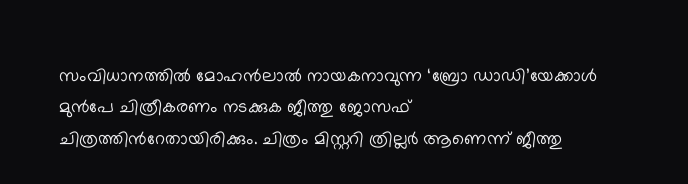സംവിധാനത്തില്‍ മോഹന്‍ലാല്‍ നായകനാവുന്ന ‘ബ്രോ ഡാഡി’യേക്കാള്‍ മുന്‍പേ ചിത്രീകരണം നടക്കുക ജീത്തു ജോസഫ് ചിത്രത്തിന്‍റേതായിരിക്കും. ചിത്രം മിസ്റ്ററി ത്രില്ലർ ആണെന്ന് ജീത്തു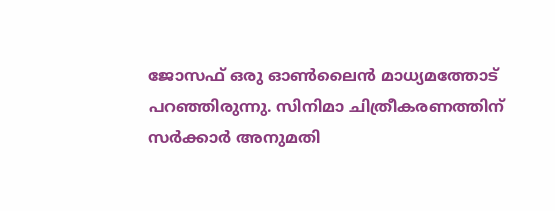ജോസഫ് ഒരു ഓൺലൈൻ മാധ്യമത്തോട് പറഞ്ഞിരുന്നു. സിനിമാ ചിത്രീകരണത്തിന് സര്‍ക്കാര്‍ അനുമതി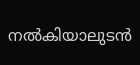നല്‍കിയാലുടന്‍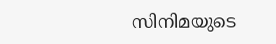സിനിമയുടെ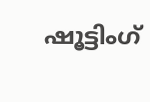ഷൂട്ടിംഗ്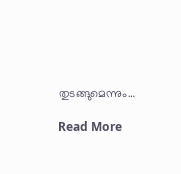തുടങ്ങുമെന്നും…

Read More